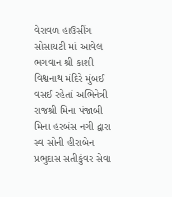વેરાવળ હાઉસીંગ સોસાયટી માં આવેલ ભગવાન શ્રી કાશી વિશ્વનાથ મંદિરે મુંબઈ વસઈ રહેતાં અભિનેત્રી રાજશ્રી મિના પંજાબી મિના હરબંસ નગી દ્વારા સ્વ સોની હીરાબેન પ્રભુદાસ સતીકુંવર સેવા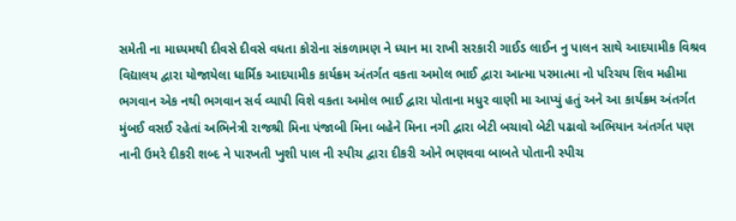સમેતી ના માધ્યમથી દીવસે દીવસે વધતા કોરોના સંકળામણ ને ધ્યાન મા રાખી સરકારી ગાઈડ લાઈન નુ પાલન સાથે આદયામીક વિશ્રવ વિદ્યાલય દ્વારા યોજાયેલા ધાર્મિક આદયામીક કાર્યક્રમ અંતર્ગત વકતા અમોલ ભાઈ દ્વારા આત્મા પરમાત્મા નો પરિચય શિવ મહીમા ભગવાન એક નથી ભગવાન સર્વ વ્યાપી વિશે વકતા અમોલ ભાઈ દ્વારા પોતાના મધુર વાણી મા આપ્યું હતું અને આ કાર્યક્રમ અંતર્ગત મુંબઈ વસઈ રહેતાં અભિનેત્રી રાજશ્રી મિના પંજાબી મિના બહેને મિના નગી દ્વારા બેટી બચાવો બેટી પઢાવો અભિયાન અંતર્ગત પણ નાની ઉમરે દીકરી શબ્દ ને પારખતી ખુશી પાલ ની સ્પીચ દ્વારા દીકરી ઓને ભણવવા બાબતે પોતાની સ્પીચ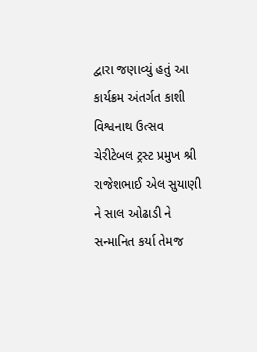દ્વારા જણાવ્યું હતું આ કાર્યક્રમ અંતર્ગત કાશી વિશ્વનાથ ઉત્સવ ચેરીટેબલ ટ્રસ્ટ પ્રમુખ શ્રી રાજેશભાઈ એલ સુયાણી ને સાલ ઓઢાડી ને સન્માનિત કર્યા તેમજ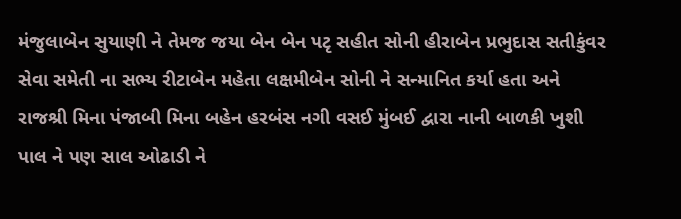મંજુલાબેન સુયાણી ને તેમજ જયા બેન બેન પટૃ સહીત સોની હીરાબેન પ્રભુદાસ સતીકુંવર સેવા સમેતી ના સભ્ય રીટાબેન મહેતા લક્ષમીબેન સોની ને સન્માનિત કર્યા હતા અને રાજશ્રી મિના પંજાબી મિના બહેન હરબંસ નગી વસઈ મુંબઈ દ્વારા નાની બાળકી ખુશી પાલ ને પણ સાલ ઓઢાડી ને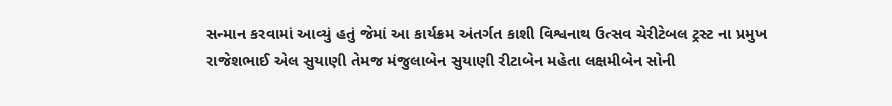સન્માન કરવામાં આવ્યું હતું જેમાં આ કાર્યક્રમ અંતર્ગત કાશી વિશ્વનાથ ઉત્સવ ચેરીટેબલ ટ્રસ્ટ ના પ્રમુખ રાજેશભાઈ એલ સુયાણી તેમજ મંજુલાબેન સુયાણી રીટાબેન મહેતા લક્ષમીબેન સોની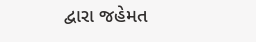દ્વારા જહેમત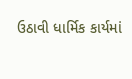ઉઠાવી ધાર્મિક કાર્યમાં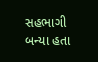સહભાગી બન્યા હતા